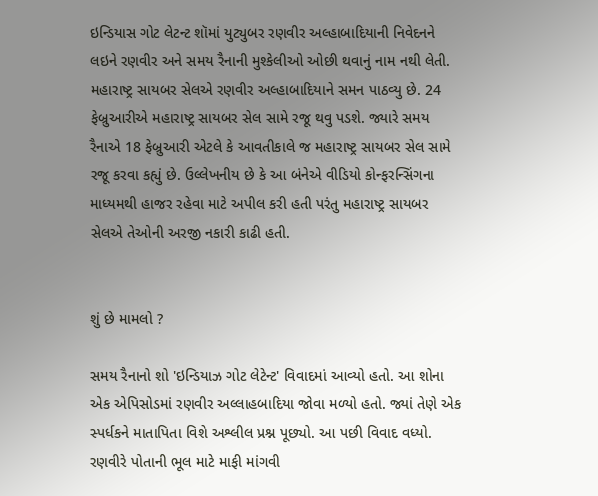ઇન્ડિયાસ ગોટ લેટન્ટ શૉમાં યુટ્યુબર રણવીર અલ્હાબાદિયાની નિવેદનને લઇને રણવીર અને સમય રૈનાની મુશ્કેલીઓ ઓછી થવાનું નામ નથી લેતી. મહારાષ્ટ્ર સાયબર સેલએ રણવીર અલ્હાબાદિયાને સમન પાઠવ્યુ છે. 24 ફેબ્રુઆરીએ મહારાષ્ટ્ર સાયબર સેલ સામે રજૂ થવુ પડશે. જ્યારે સમય રૈનાએ 18 ફેબ્રુઆરી એટલે કે આવતીકાલે જ મહારાષ્ટ્ર સાયબર સેલ સામે રજૂ કરવા કહ્યું છે. ઉલ્લેખનીય છે કે આ બંનેએ વીડિયો કોન્ફરન્સિંગના માધ્યમથી હાજર રહેવા માટે અપીલ કરી હતી પરંતુ મહારાષ્ટ્ર સાયબર સેલએ તેઓની અરજી નકારી કાઢી હતી.


શું છે મામલો ?

સમય રૈનાનો શો 'ઇન્ડિયાઝ ગોટ લેટેન્ટ' વિવાદમાં આવ્યો હતો. આ શોના એક એપિસોડમાં રણવીર અલ્લાહબાદિયા જોવા મળ્યો હતો. જ્યાં તેણે એક સ્પર્ધકને માતાપિતા વિશે અશ્લીલ પ્રશ્ન પૂછ્યો. આ પછી વિવાદ વધ્યો. રણવીરે પોતાની ભૂલ માટે માફી માંગવી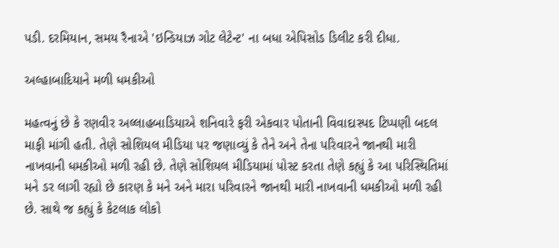પડી. દરમિયાન, સમય રૈનાએ 'ઇન્ડિયાઝ ગોટ લેટેન્ટ' ના બધા એપિસોડ ડિલીટ કરી દીધા.

અલ્હાબાદિયાને મળી ધમકીઓ

મહત્વનું છે કે રણવીર અલ્લાહબાડિયાએ શનિવારે ફરી એકવાર પોતાની વિવાદાસ્પદ ટિપ્પણી બદલ માફી માંગી હતી. તેણે સોશિયલ મીડિયા પર જણાવ્યું કે તેને અને તેના પરિવારને જાનથી મારી નાખવાની ધમકીઓ મળી રહી છે. તેણે સોશિયલ મીડિયામાં પોસ્ટ કરતા તેણે કહ્યું કે આ પરિસ્થિતિમાં મને ડર લાગી રહ્યો છે કારણ કે મને અને મારા પરિવારને જાનથી મારી નાખવાની ધમકીઓ મળી રહી છે. સાથે જ કહ્યું કે કેટલાક લોકો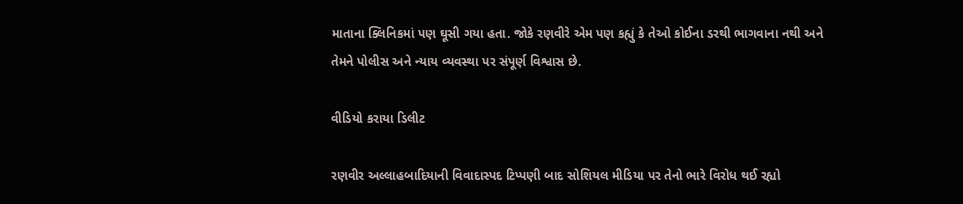માતાના ક્લિનિકમાં પણ ઘૂસી ગયા હતા. જોકે રણવીરે એમ પણ કહ્યું કે તેઓ કોઈના ડરથી ભાગવાના નથી અને તેમને પોલીસ અને ન્યાય વ્યવસ્થા પર સંપૂર્ણ વિશ્વાસ છે.

વીડિયો કરાયા ડિલીટ

રણવીર અલ્લાહબાદિયાની વિવાદાસ્પદ ટિપ્પણી બાદ સોશિયલ મીડિયા પર તેનો ભારે વિરોધ થઈ રહ્યો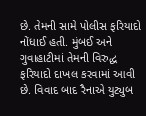છે. તેમની સામે પોલીસ ફરિયાદો નોંધાઈ હતી. મુંબઈ અને ગુવાહાટીમાં તેમની વિરુદ્ધ ફરિયાદો દાખલ કરવામાં આવી છે. વિવાદ બાદ રૈનાએ યુટ્યુબ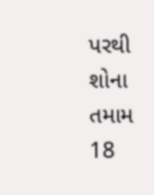પરથી શોના તમામ 18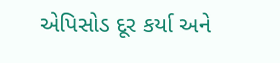એપિસોડ દૂર કર્યા અને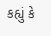કહ્યું કે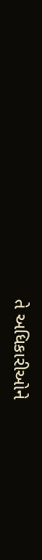તે અધિકારીઓને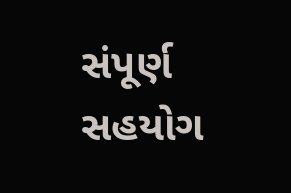સંપૂર્ણ સહયોગ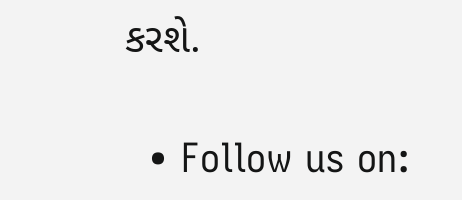કરશે.

  • Follow us on: